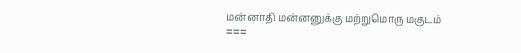மன்னாதி மன்னனுக்கு மற்றுமொரு மகுடம்
===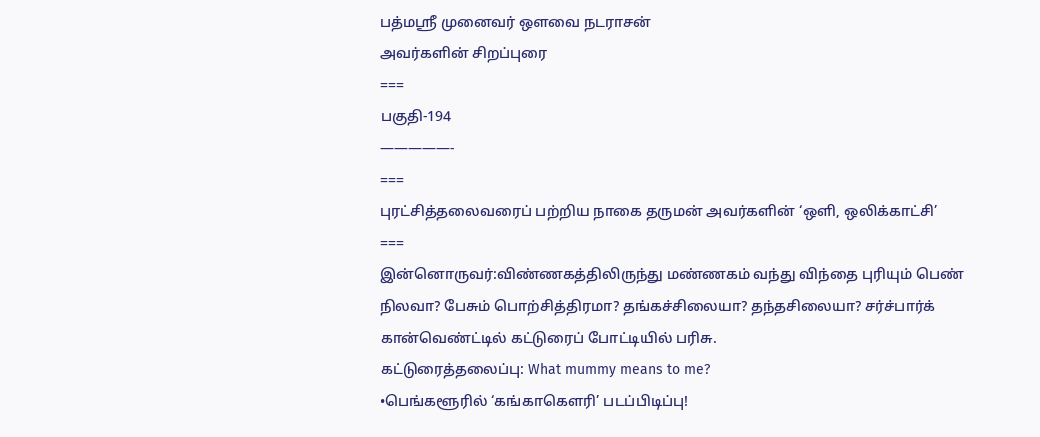பத்மஸ்ரீ முனைவர் ஔவை நடராசன்
அவர்களின் சிறப்புரை
===
பகுதி-194
—————-
===
புரட்சித்தலைவரைப் பற்றிய நாகை தருமன் அவர்களின் ‘ஒளி, ஒலிக்காட்சி’
===
இன்னொருவர்:விண்ணகத்திலிருந்து மண்ணகம் வந்து விந்தை புரியும் பெண் நிலவா? பேசும் பொற்சித்திரமா? தங்கச்சிலையா? தந்தசிலையா? சர்ச்பார்க் கான்வெண்ட்டில் கட்டுரைப் போட்டியில் பரிசு.
கட்டுரைத்தலைப்பு: What mummy means to me?
•பெங்களூரில் ‘கங்காகௌரி’ படப்பிடிப்பு!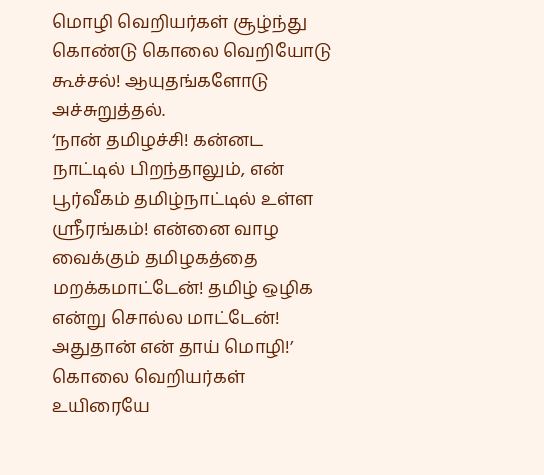மொழி வெறியர்கள் சூழ்ந்து கொண்டு கொலை வெறியோடு கூச்சல்! ஆயுதங்களோடு அச்சுறுத்தல்.
‘நான் தமிழச்சி! கன்னட நாட்டில் பிறந்தாலும், என் பூர்வீகம் தமிழ்நாட்டில் உள்ள ஸ்ரீரங்கம்! என்னை வாழ வைக்கும் தமிழகத்தை மறக்கமாட்டேன்! தமிழ் ஒழிக என்று சொல்ல மாட்டேன்! அதுதான் என் தாய் மொழி!’
கொலை வெறியர்கள் உயிரையே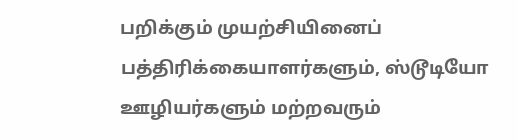பறிக்கும் முயற்சியினைப் பத்திரிக்கையாளர்களும், ஸ்டூடியோ ஊழியர்களும் மற்றவரும்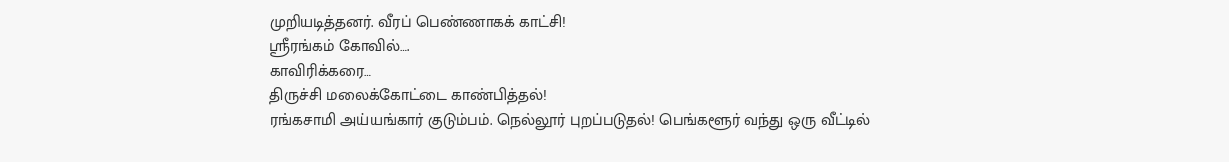முறியடித்தனர். வீரப் பெண்ணாகக் காட்சி!
ஸ்ரீரங்கம் கோவில்….
காவிரிக்கரை…
திருச்சி மலைக்கோட்டை காண்பித்தல்!
ரங்கசாமி அய்யங்கார் குடும்பம். நெல்லூர் புறப்படுதல்! பெங்களூர் வந்து ஒரு வீட்டில்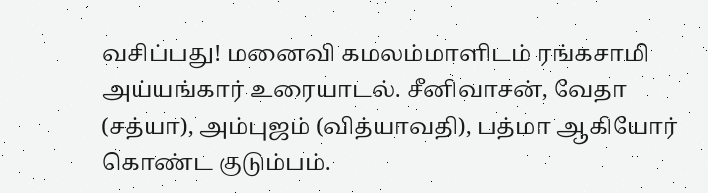வசிப்பது! மனைவி கமலம்மாளிடம் ரங்கசாமி அய்யங்கார் உரையாடல். சீனிவாசன், வேதா (சத்யா), அம்புஜம் (வித்யாவதி), பத்மா ஆகியோர் கொண்ட குடும்பம்.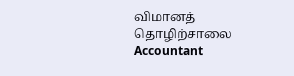விமானத் தொழிற்சாலை Accountant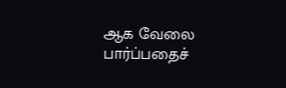ஆக வேலை பார்ப்பதைச்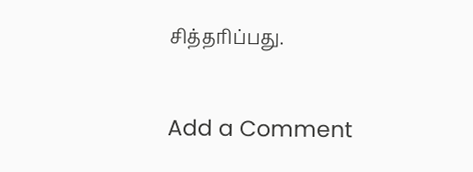சித்தரிப்பது.

Add a Comment